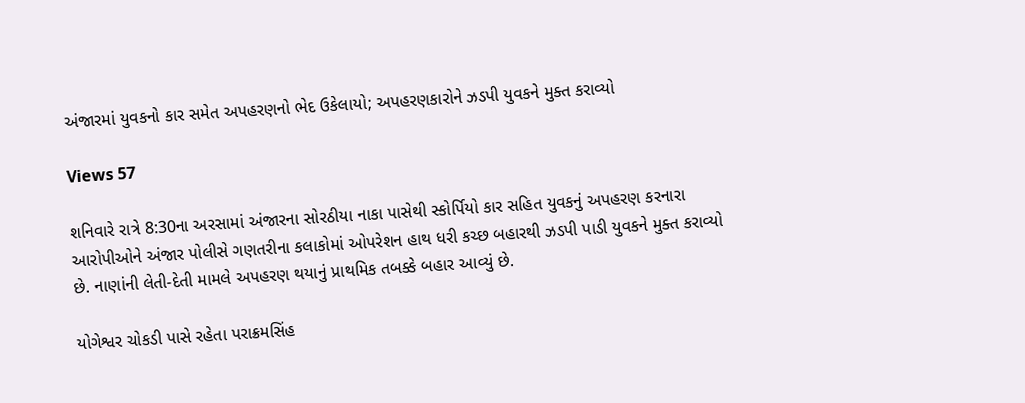અંજારમાં યુવકનો કાર સમેત અપહરણનો ભેદ ઉકેલાયો; અપહરણકારોને ઝડપી યુવકને મુક્ત કરાવ્યો

Views 57

શનિવારે રાત્રે 8:30ના અરસામાં અંજારના સોરઠીયા નાકા પાસેથી સ્કોર્પિયો કાર સહિત યુવકનું અપહરણ કરનારા આરોપીઓને અંજાર પોલીસે ગણતરીના કલાકોમાં ઓપરેશન હાથ ધરી કચ્છ બહારથી ઝડપી પાડી યુવકને મુક્ત કરાવ્યો છે. નાણાંની લેતી-દેતી મામલે અપહરણ થયાનું પ્રાથમિક તબક્કે બહાર આવ્યું છે.

યોગેશ્વર ચોકડી પાસે રહેતા પરાક્રમસિંહ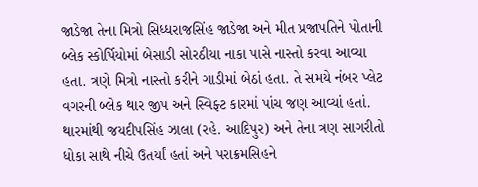જાડેજા તેના મિત્રો સિધ્ધરાજસિંહ જાડેજા અને મીત પ્રજાપતિને પોતાની બ્લેક સ્કોર્પિયોમાં બેસાડી સોરઠીયા નાકા પાસે નાસ્તો કરવા આવ્યા હતા. ત્રણે મિત્રો નાસ્તો કરીને ગાડીમાં બેઠાં હતા. તે સમયે નંબર પ્લેટ વગરની બ્લેક થાર જીપ અને સ્વિફ્ટ કારમાં પાંચ જણ આવ્યાં હતાં. થારમાંથી જયદીપસિંહ ઝાલા (રહે. આદિપુર) અને તેના ત્રણ સાગરીતો ધોકા સાથે નીચે ઉતર્યાં હતાં અને પરાક્રમસિહને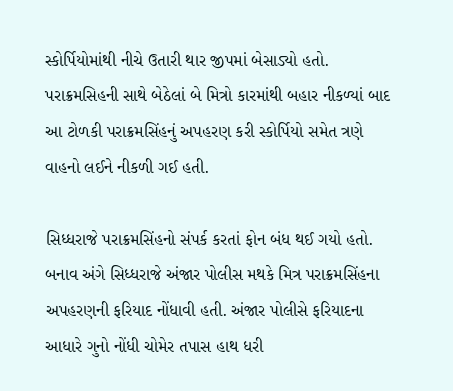સ્કોર્પિયોમાંથી નીચે ઉતારી થાર જીપમાં બેસાડ્યો હતો. પરાક્રમસિહની સાથે બેઠેલાં બે મિત્રો કારમાંથી બહાર નીકળ્યાં બાદ આ ટોળકી પરાક્રમસિંહનું અપહરણ કરી સ્કોર્પિયો સમેત ત્રણે વાહનો લઈને નીકળી ગઈ હતી.

સિધ્ધરાજે પરાક્રમસિંહનો સંપર્ક કરતાં ફોન બંધ થઈ ગયો હતો. બનાવ અંગે સિધ્ધરાજે અંજાર પોલીસ મથકે મિત્ર પરાક્રમસિંહના અપહરણની ફરિયાદ નોંધાવી હતી. અંજાર પોલીસે ફરિયાદના આધારે ગુનો નોંધી ચોમેર તપાસ હાથ ધરી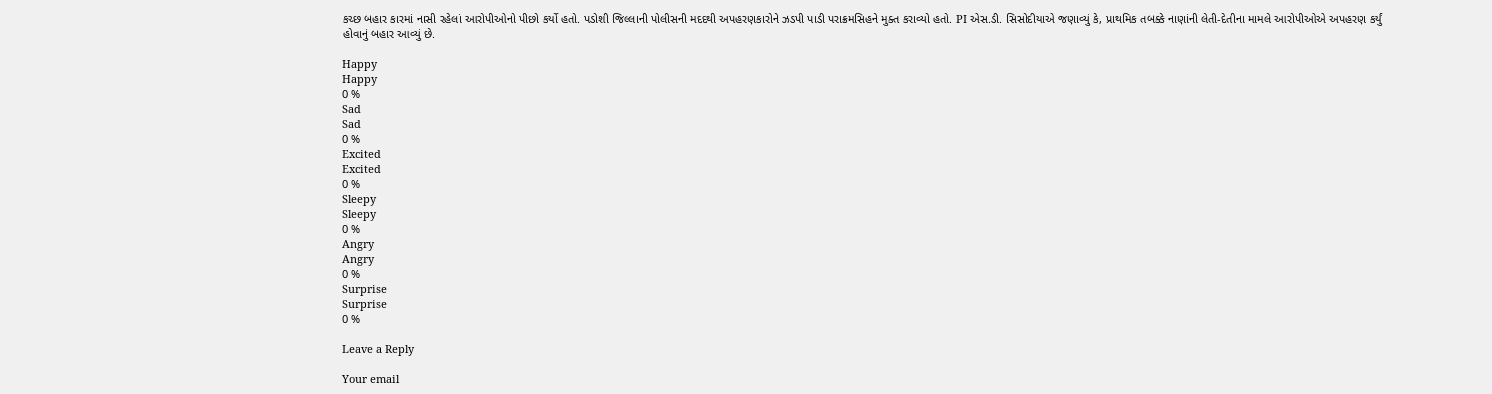કચ્છ બહાર કારમાં નાસી રહેલાં આરોપીઓનો પીછો કર્યો હતો. પડોશી જિલ્લાની પોલીસની મદદથી અપહરણકારોને ઝડપી પાડી પરાક્રમસિહને મુક્ત કરાવ્યો હતો. PI એસ.ડી. સિસોદીયાએ જણાવ્યું કે, પ્રાથમિક તબક્કે નાણાંની લેતી-દેતીના મામલે આરોપીઓએ અપહરણ કર્યું હોવાનું બહાર આવ્યું છે.

Happy
Happy
0 %
Sad
Sad
0 %
Excited
Excited
0 %
Sleepy
Sleepy
0 %
Angry
Angry
0 %
Surprise
Surprise
0 %

Leave a Reply

Your email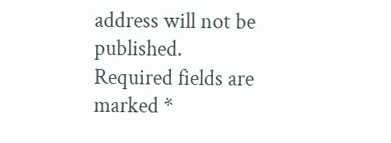address will not be published. Required fields are marked *